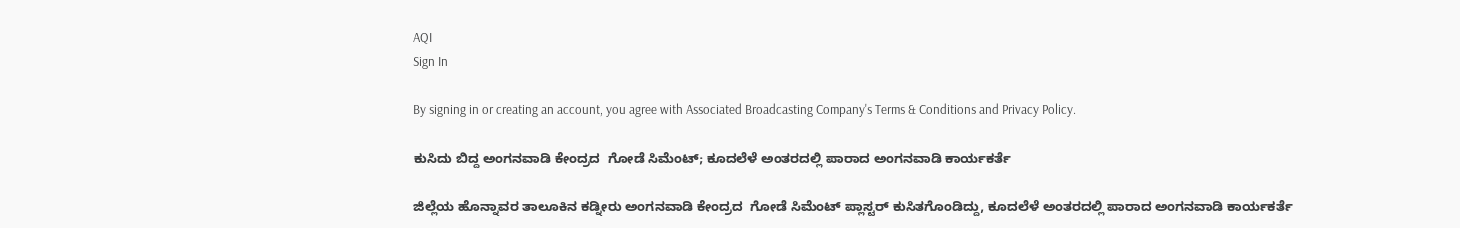AQI
Sign In

By signing in or creating an account, you agree with Associated Broadcasting Company's Terms & Conditions and Privacy Policy.

ಕುಸಿದು ಬಿದ್ದ ಅಂಗನವಾಡಿ ಕೇಂದ್ರದ  ಗೋಡೆ ಸಿಮೆಂಟ್; ಕೂದಲೆಳೆ ಅಂತರದಲ್ಲಿ ಪಾರಾದ ಅಂಗನವಾಡಿ ಕಾರ್ಯಕರ್ತೆ

ಜಿಲ್ಲೆಯ ಹೊನ್ನಾವರ ತಾಲೂಕಿನ ಕಡ್ನೀರು ಅಂಗನವಾಡಿ ಕೇಂದ್ರದ  ಗೋಡೆ ಸಿಮೆಂಟ್ ಪ್ಲಾಸ್ಟರ್ ಕುಸಿತಗೊಂಡಿದ್ದು, ಕೂದಲೆಳೆ ಅಂತರದಲ್ಲಿ ಪಾರಾದ ಅಂಗನವಾಡಿ ಕಾರ್ಯಕರ್ತೆ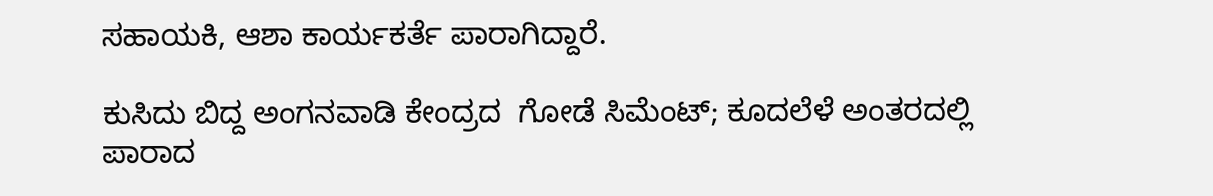ಸಹಾಯಕಿ, ಆಶಾ ಕಾರ್ಯಕರ್ತೆ ಪಾರಾಗಿದ್ದಾರೆ.

ಕುಸಿದು ಬಿದ್ದ ಅಂಗನವಾಡಿ ಕೇಂದ್ರದ  ಗೋಡೆ ಸಿಮೆಂಟ್; ಕೂದಲೆಳೆ ಅಂತರದಲ್ಲಿ ಪಾರಾದ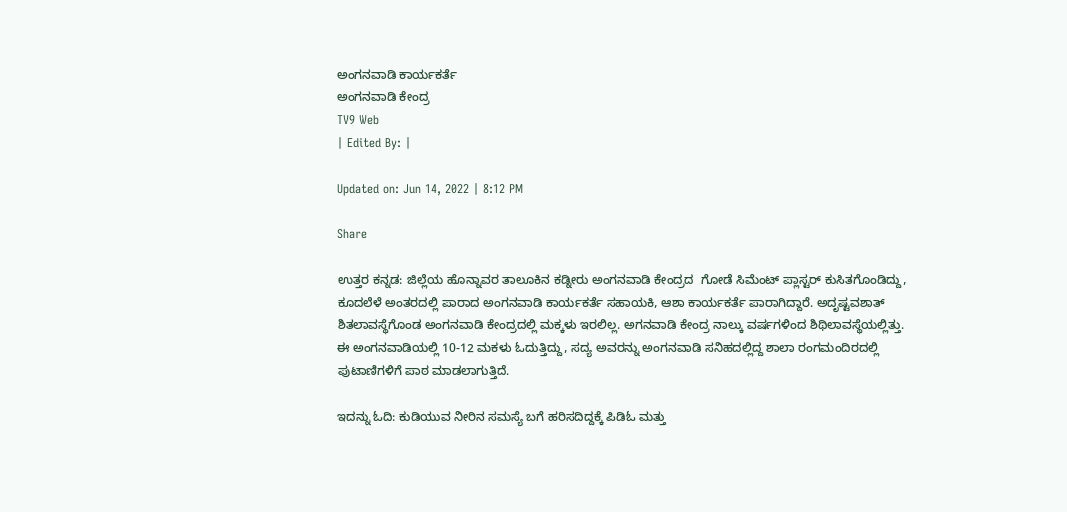ಅಂಗನವಾಡಿ ಕಾರ್ಯಕರ್ತೆ
ಅಂಗನವಾಡಿ ಕೇಂದ್ರ
TV9 Web
| Edited By: |

Updated on: Jun 14, 2022 | 8:12 PM

Share

ಉತ್ತರ ಕನ್ನಡ: ಜಿಲ್ಲೆಯ ಹೊನ್ನಾವರ ತಾಲೂಕಿನ ಕಡ್ನೀರು ಅಂಗನವಾಡಿ ಕೇಂದ್ರದ  ಗೋಡೆ ಸಿಮೆಂಟ್ ಪ್ಲಾಸ್ಟರ್ ಕುಸಿತಗೊಂಡಿದ್ದು, ಕೂದಲೆಳೆ ಅಂತರದಲ್ಲಿ ಪಾರಾದ ಅಂಗನವಾಡಿ ಕಾರ್ಯಕರ್ತೆ ಸಹಾಯಕಿ, ಆಶಾ ಕಾರ್ಯಕರ್ತೆ ಪಾರಾಗಿದ್ದಾರೆ. ಅದೃಷ್ಟವಶಾತ್ ಶಿತಲಾವಸ್ಥೆಗೊಂಡ ಅಂಗನವಾಡಿ ಕೇಂದ್ರದಲ್ಲಿ ಮಕ್ಕಳು ಇರಲಿಲ್ಲ. ಅಗನವಾಡಿ ಕೇಂದ್ರ ನಾಲ್ಕು ವರ್ಷಗಳಿಂದ ಶಿಥಿಲಾವಸ್ಥೆಯಲ್ಲಿತ್ತು. ಈ ಅಂಗನವಾಡಿಯಲ್ಲಿ 10-12 ಮಕಳು ಓದುತ್ತಿದ್ದು, ಸದ್ಯ ಅವರನ್ನು ಅಂಗನವಾಡಿ ಸನಿಹದಲ್ಲಿದ್ದ ಶಾಲಾ ರಂಗಮಂದಿರದಲ್ಲಿ ಪುಟಾಣಿಗಳಿಗೆ ಪಾಠ ಮಾಡಲಾಗುತ್ತಿದೆ.

ಇದನ್ನು ಓದಿ: ಕುಡಿಯುವ ನೀರಿನ ಸಮಸ್ಯೆ ಬಗೆ ಹರಿಸದಿದ್ದಕ್ಕೆ ಪಿಡಿಓ ಮತ್ತು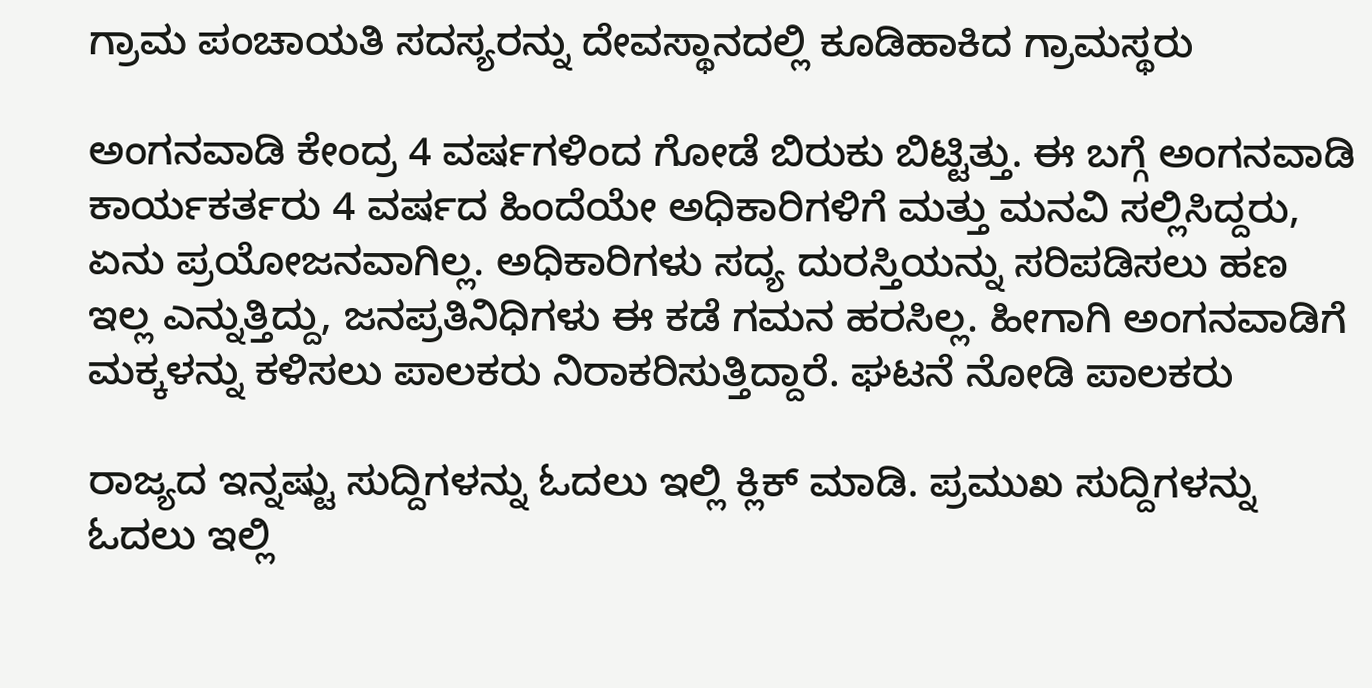ಗ್ರಾಮ ಪಂಚಾಯತಿ ‌ಸದಸ್ಯರನ್ನು ದೇವಸ್ಥಾನದಲ್ಲಿ ಕೂಡಿಹಾಕಿದ ಗ್ರಾಮಸ್ಥರು

ಅಂಗನವಾಡಿ ಕೇಂದ್ರ 4 ವರ್ಷಗಳಿಂದ ಗೋಡೆ ಬಿರುಕು ಬಿಟ್ಟಿತ್ತು. ಈ ಬಗ್ಗೆ ಅಂಗನವಾಡಿ ಕಾರ್ಯಕರ್ತರು 4 ವರ್ಷದ ಹಿಂದೆಯೇ ಅಧಿಕಾರಿಗಳಿಗೆ ಮತ್ತು ಮನವಿ ಸಲ್ಲಿಸಿದ್ದರು, ಏನು ಪ್ರಯೋಜನವಾಗಿಲ್ಲ. ಅಧಿಕಾರಿಗಳು ಸದ್ಯ ದುರಸ್ತಿಯನ್ನು ಸರಿಪಡಿಸಲು ಹಣ ಇಲ್ಲ ಎನ್ನುತ್ತಿದ್ದು, ಜನಪ್ರತಿನಿಧಿಗಳು ಈ ಕಡೆ ಗಮನ ಹರಸಿಲ್ಲ. ಹೀಗಾಗಿ ಅಂಗನವಾಡಿಗೆ ಮಕ್ಕಳನ್ನು ಕಳಿಸಲು ಪಾಲಕರು ನಿರಾಕರಿಸುತ್ತಿದ್ದಾರೆ. ಘಟನೆ ನೋಡಿ ಪಾಲಕರು

ರಾಜ್ಯದ ಇನ್ನಷ್ಟು ಸುದ್ದಿಗಳನ್ನು ಓದಲು ಇಲ್ಲಿ ಕ್ಲಿಕ್ ಮಾಡಿ. ಪ್ರಮುಖ ಸುದ್ದಿಗಳನ್ನು ಓದಲು ಇಲ್ಲಿ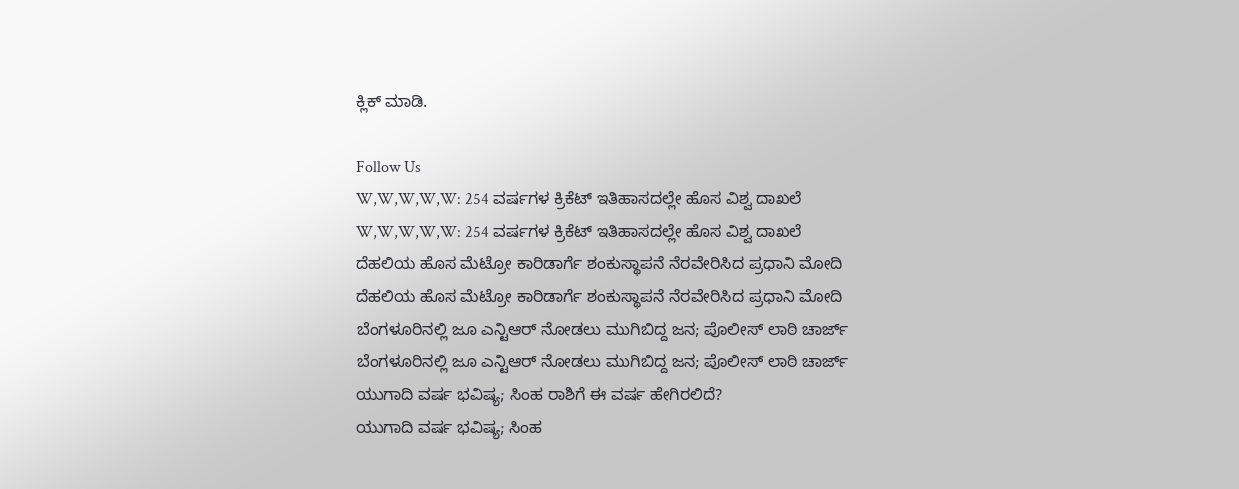ಕ್ಲಿಕ್ ಮಾಡಿ.

Follow Us
W,W,W,W,W: 254 ವರ್ಷಗಳ ಕ್ರಿಕೆಟ್ ಇತಿಹಾಸದಲ್ಲೇ ಹೊಸ ವಿಶ್ವ ದಾಖಲೆ
W,W,W,W,W: 254 ವರ್ಷಗಳ ಕ್ರಿಕೆಟ್ ಇತಿಹಾಸದಲ್ಲೇ ಹೊಸ ವಿಶ್ವ ದಾಖಲೆ
ದೆಹಲಿಯ ಹೊಸ ಮೆಟ್ರೋ ಕಾರಿಡಾರ್ಗೆ ಶಂಕುಸ್ಥಾಪನೆ ನೆರವೇರಿಸಿದ ಪ್ರಧಾನಿ ಮೋದಿ
ದೆಹಲಿಯ ಹೊಸ ಮೆಟ್ರೋ ಕಾರಿಡಾರ್ಗೆ ಶಂಕುಸ್ಥಾಪನೆ ನೆರವೇರಿಸಿದ ಪ್ರಧಾನಿ ಮೋದಿ
ಬೆಂಗಳೂರಿನಲ್ಲಿ ಜೂ ಎನ್ಟಿಆರ್ ನೋಡಲು ಮುಗಿಬಿದ್ದ ಜನ; ಪೊಲೀಸ್ ಲಾಠಿ ಚಾರ್ಜ್
ಬೆಂಗಳೂರಿನಲ್ಲಿ ಜೂ ಎನ್ಟಿಆರ್ ನೋಡಲು ಮುಗಿಬಿದ್ದ ಜನ; ಪೊಲೀಸ್ ಲಾಠಿ ಚಾರ್ಜ್
ಯುಗಾದಿ ವರ್ಷ ಭವಿಷ್ಯ; ಸಿಂಹ ರಾಶಿಗೆ ಈ ವರ್ಷ ಹೇಗಿರಲಿದೆ?
ಯುಗಾದಿ ವರ್ಷ ಭವಿಷ್ಯ; ಸಿಂಹ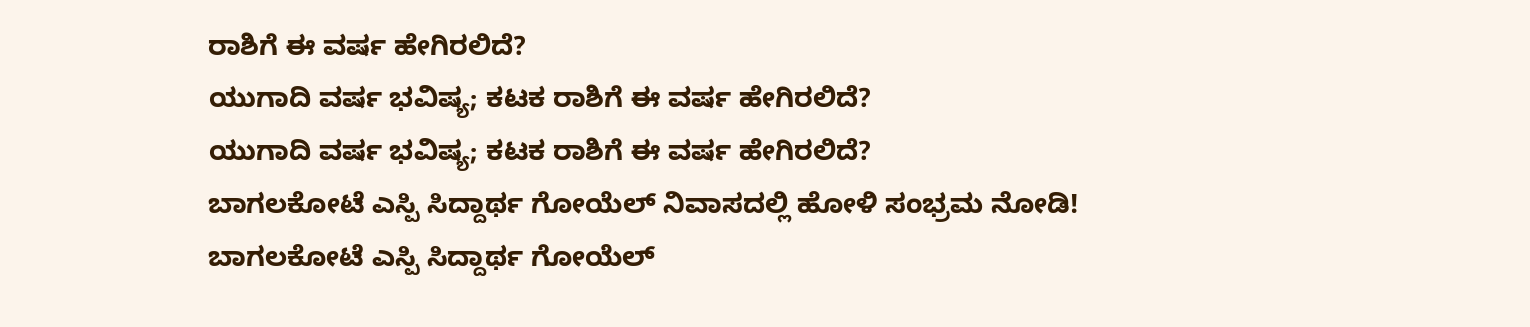ರಾಶಿಗೆ ಈ ವರ್ಷ ಹೇಗಿರಲಿದೆ?
ಯುಗಾದಿ ವರ್ಷ ಭವಿಷ್ಯ; ಕಟಕ ರಾಶಿಗೆ ಈ ವರ್ಷ ಹೇಗಿರಲಿದೆ?
ಯುಗಾದಿ ವರ್ಷ ಭವಿಷ್ಯ; ಕಟಕ ರಾಶಿಗೆ ಈ ವರ್ಷ ಹೇಗಿರಲಿದೆ?
ಬಾಗಲಕೋಟೆ ಎಸ್ಪಿ ಸಿದ್ದಾರ್ಥ ಗೋಯೆಲ್ ನಿವಾಸದಲ್ಲಿ ಹೋಳಿ ಸಂಭ್ರಮ ನೋಡಿ!
ಬಾಗಲಕೋಟೆ ಎಸ್ಪಿ ಸಿದ್ದಾರ್ಥ ಗೋಯೆಲ್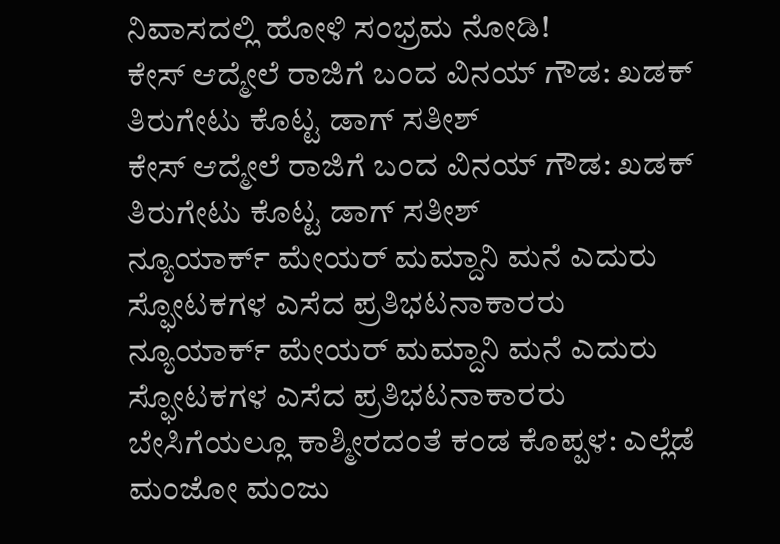ನಿವಾಸದಲ್ಲಿ ಹೋಳಿ ಸಂಭ್ರಮ ನೋಡಿ!
ಕೇಸ್ ಆದ್ಮೇಲೆ ರಾಜಿಗೆ ಬಂದ ವಿನಯ್ ಗೌಡ: ಖಡಕ್ ತಿರುಗೇಟು ಕೊಟ್ಟ ಡಾಗ್ ಸತೀಶ್
ಕೇಸ್ ಆದ್ಮೇಲೆ ರಾಜಿಗೆ ಬಂದ ವಿನಯ್ ಗೌಡ: ಖಡಕ್ ತಿರುಗೇಟು ಕೊಟ್ಟ ಡಾಗ್ ಸತೀಶ್
ನ್ಯೂಯಾರ್ಕ್ ಮೇಯರ್ ಮಮ್ದಾನಿ ಮನೆ ಎದುರು ಸ್ಫೋಟಕಗಳ ಎಸೆದ ಪ್ರತಿಭಟನಾಕಾರರು
ನ್ಯೂಯಾರ್ಕ್ ಮೇಯರ್ ಮಮ್ದಾನಿ ಮನೆ ಎದುರು ಸ್ಫೋಟಕಗಳ ಎಸೆದ ಪ್ರತಿಭಟನಾಕಾರರು
ಬೇಸಿಗೆಯಲ್ಲೂ ಕಾಶ್ಮೀರದಂತೆ ಕಂಡ ಕೊಪ್ಪಳ: ಎಲ್ಲೆಡೆ ಮಂಜೋ ಮಂಜು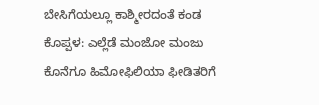ಬೇಸಿಗೆಯಲ್ಲೂ ಕಾಶ್ಮೀರದಂತೆ ಕಂಡ ಕೊಪ್ಪಳ: ಎಲ್ಲೆಡೆ ಮಂಜೋ ಮಂಜು
ಕೊನೆಗೂ ಹಿಮೋಫಿಲಿಯಾ ಫೀಡಿತರಿಗೆ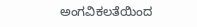ಅಂಗವಿಕಲತೆಯಿಂದ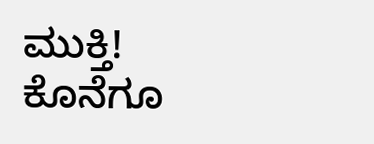ಮುಕ್ತಿ!
ಕೊನೆಗೂ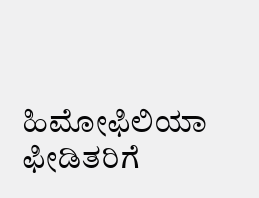ಹಿಮೋಫಿಲಿಯಾ ಫೀಡಿತರಿಗೆ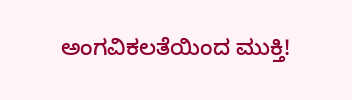ಅಂಗವಿಕಲತೆಯಿಂದ ಮುಕ್ತಿ!